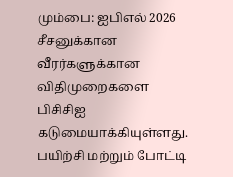மும்பை: ஐபிஎல் 2026 சீசனுக்கான வீரர்களுக்கான விதிமுறைகளை பிசிசிஐ கடுமையாக்கியுள்ளது. பயிற்சி மற்றும் போட்டி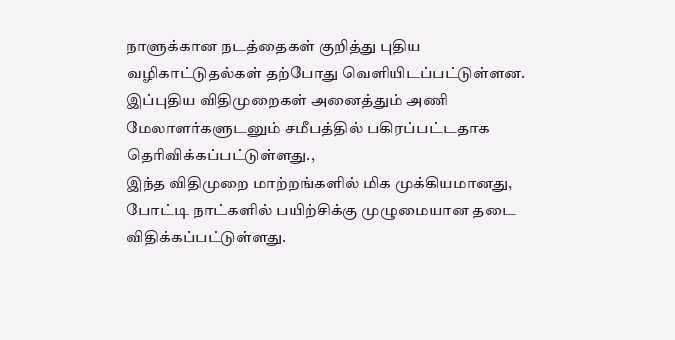நாளுக்கான நடத்தைகள் குறித்து புதிய வழிகாட்டுதல்கள் தற்போது வெளியிடப்பட்டுள்ளன. இப்புதிய விதிமுறைகள் அனைத்தும் அணி மேலாளர்களுடனும் சமீபத்தில் பகிரப்பட்டதாக தெரிவிக்கப்பட்டுள்ளது.,
இந்த விதிமுறை மாற்றங்களில் மிக முக்கியமானது, போட்டி நாட்களில் பயிற்சிக்கு முழுமையான தடை விதிக்கப்பட்டுள்ளது.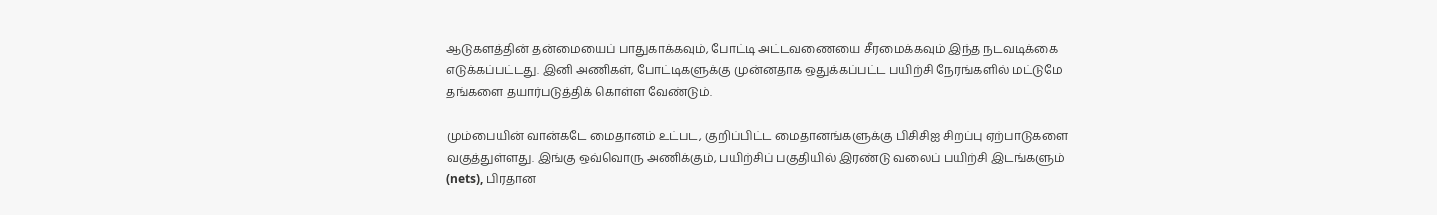ஆடுகளத்தின் தன்மையைப் பாதுகாக்கவும், போட்டி அட்டவணையை சீரமைக்கவும் இந்த நடவடிக்கை எடுக்கப்பட்டது. இனி அணிகள், போட்டிகளுக்கு முன்னதாக ஒதுக்கப்பட்ட பயிற்சி நேரங்களில் மட்டுமே தங்களை தயார்படுத்திக் கொள்ள வேண்டும்.

மும்பையின் வான்கடே மைதானம் உட்பட, குறிப்பிட்ட மைதானங்களுக்கு பிசிசிஐ சிறப்பு ஏற்பாடுகளை வகுத்துள்ளது. இங்கு ஒவ்வொரு அணிக்கும், பயிற்சிப் பகுதியில் இரண்டு வலைப் பயிற்சி இடங்களும் (nets), பிரதான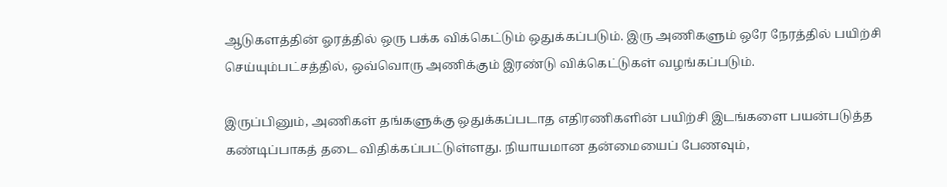ஆடுகளத்தின் ஓரத்தில் ஒரு பக்க விக்கெட்டும் ஒதுக்கப்படும். இரு அணிகளும் ஒரே நேரத்தில் பயிற்சி செய்யும்பட்சத்தில், ஒவ்வொரு அணிக்கும் இரண்டு விக்கெட்டுகள் வழங்கப்படும்.

இருப்பினும், அணிகள் தங்களுக்கு ஒதுக்கப்படாத எதிரணிகளின் பயிற்சி இடங்களை பயன்படுத்த கண்டிப்பாகத் தடை விதிக்கப்பட்டுள்ளது. நியாயமான தன்மையைப் பேணவும்,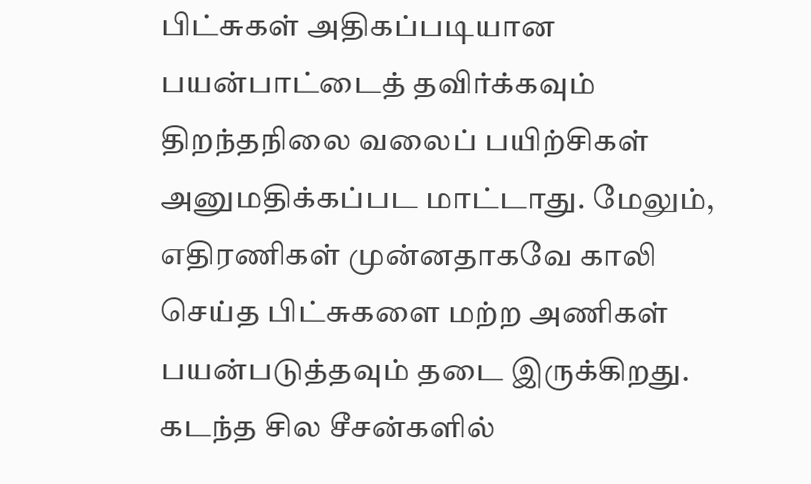பிட்சுகள் அதிகப்படியான பயன்பாட்டைத் தவிர்க்கவும் திறந்தநிலை வலைப் பயிற்சிகள் அனுமதிக்கப்பட மாட்டாது. மேலும், எதிரணிகள் முன்னதாகவே காலி செய்த பிட்சுகளை மற்ற அணிகள் பயன்படுத்தவும் தடை இருக்கிறது. கடந்த சில சீசன்களில்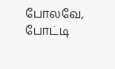போலவே, போட்டி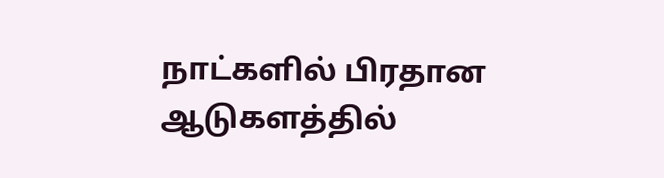நாட்களில் பிரதான ஆடுகளத்தில்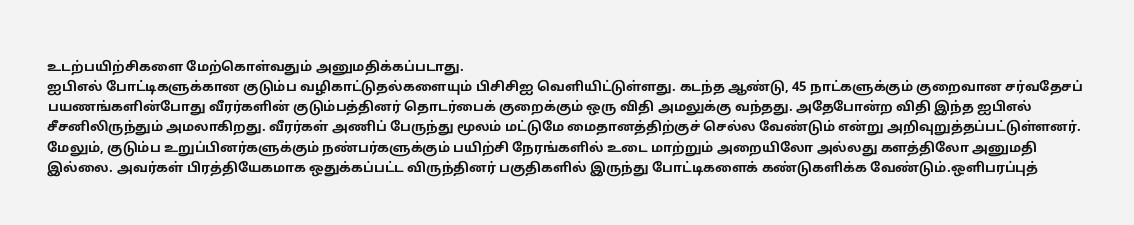உடற்பயிற்சிகளை மேற்கொள்வதும் அனுமதிக்கப்படாது.
ஐபிஎல் போட்டிகளுக்கான குடும்ப வழிகாட்டுதல்களையும் பிசிசிஐ வெளியிட்டுள்ளது. கடந்த ஆண்டு, 45 நாட்களுக்கும் குறைவான சர்வதேசப் பயணங்களின்போது வீரர்களின் குடும்பத்தினர் தொடர்பைக் குறைக்கும் ஒரு விதி அமலுக்கு வந்தது. அதேபோன்ற விதி இந்த ஐபிஎல் சீசனிலிருந்தும் அமலாகிறது. வீரர்கள் அணிப் பேருந்து மூலம் மட்டுமே மைதானத்திற்குச் செல்ல வேண்டும் என்று அறிவுறுத்தப்பட்டுள்ளனர்.
மேலும், குடும்ப உறுப்பினர்களுக்கும் நண்பர்களுக்கும் பயிற்சி நேரங்களில் உடை மாற்றும் அறையிலோ அல்லது களத்திலோ அனுமதி இல்லை. அவர்கள் பிரத்தியேகமாக ஒதுக்கப்பட்ட விருந்தினர் பகுதிகளில் இருந்து போட்டிகளைக் கண்டுகளிக்க வேண்டும்.ஒளிபரப்புத்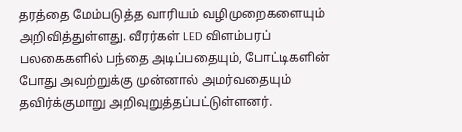தரத்தை மேம்படுத்த வாரியம் வழிமுறைகளையும் அறிவித்துள்ளது. வீரர்கள் LED விளம்பரப் பலகைகளில் பந்தை அடிப்பதையும், போட்டிகளின் போது அவற்றுக்கு முன்னால் அமர்வதையும் தவிர்க்குமாறு அறிவுறுத்தப்பட்டுள்ளனர்.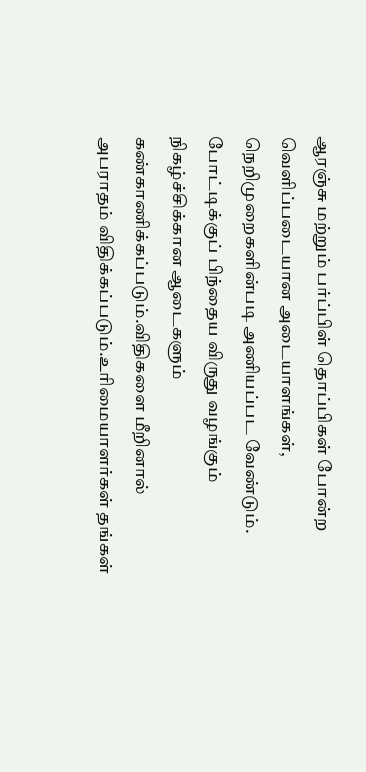ஆரஞ்சு மற்றும் பர்ப்பிள் தொப்பிகள் போன்ற வெளிப்படையான அடையாளங்கள், நெறிமுறைகளின்படி அணியப்பட வேண்டும். போட்டிக்குப் பிந்தைய விருது வழங்கும் நிகழ்ச்சிக்கான ஆடைகளும் கண்காணிக்கப்படும்.விதிகளை மீறினால் அபராதம் விதிக்கப்படும்.உரிமையாளர்கள் தங்கள்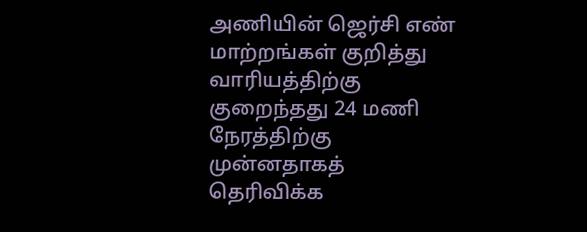அணியின் ஜெர்சி எண் மாற்றங்கள் குறித்து வாரியத்திற்கு குறைந்தது 24 மணி நேரத்திற்கு முன்னதாகத் தெரிவிக்க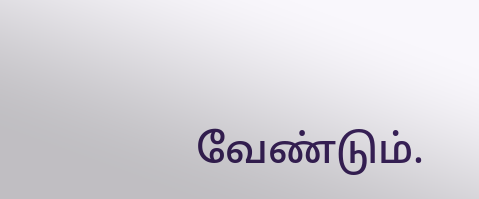வேண்டும்.